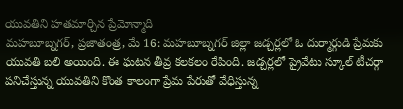యువతిని హతమార్చిన ప్రేమోన్మాది
మహబూబ్నగర్, ప్రజాతంత్ర, మే 16: మహబూబ్నగర్ జిల్లా జడ్చర్లలో ఓ దుర్మార్గుడి ప్రేమకు యువతి బలి అయింది. ఈ ఘటన తీవ్ర కలకలం రేపింది. జడ్చర్లలో ప్రైవేటు స్కూల్ టీచర్గా పనిచేస్తున్న యువతిని కొంత కాలంగా ప్రేమ పేరుతో వేధిస్తున్న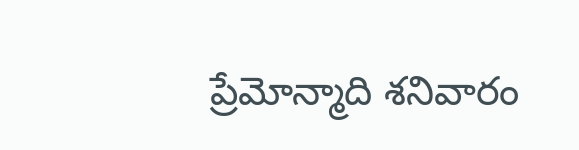ప్రేమోన్మాది శనివారం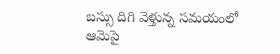బస్సు దిగి వెళ్తున్న సమయంలో ఆమెపై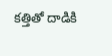కత్తితో దాడికి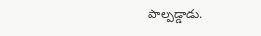పాల్పడ్డాడు.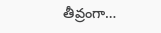తీవ్రంగా…